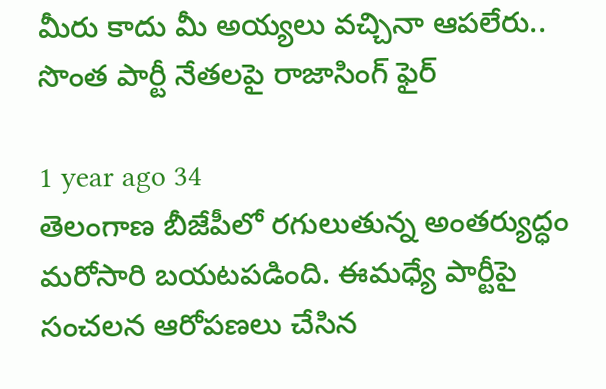మీరు కాదు మీ అయ్యలు వచ్చినా ఆపలేరు.. సొంత పార్టీ నేతలపై రాజాసింగ్ ఫైర్

1 year ago 34
తెలంగాణ బీజేపీలో రగులుతున్న అంతర్యుద్ధం మరోసారి బయటపడింది. ఈమధ్యే పార్టీపై సంచలన ఆరోపణలు చేసిన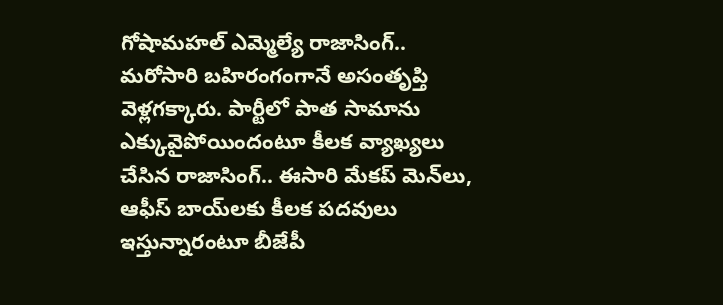గోషామహల్ ఎమ్మెల్యే రాజాసింగ్.. మరోసారి బహిరంగంగానే అసంతృప్తి వెళ్లగక్కారు. పార్టీలో పాత సామాను ఎక్కువైపోయిందంటూ కీలక వ్యాఖ్యలు చేసిన రాజాసింగ్.. ఈసారి మేకప్ మెన్‌లు, ఆఫీస్ బాయ్‌లకు కీలక పదవులు ఇస్తున్నారంటూ బీజేపీ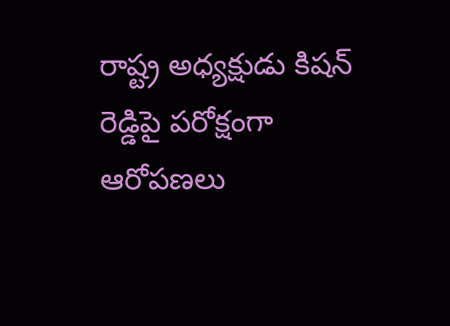రాష్ట్ర అధ్యక్షుడు కిషన్ రెడ్డిపై పరోక్షంగా ఆరోపణలు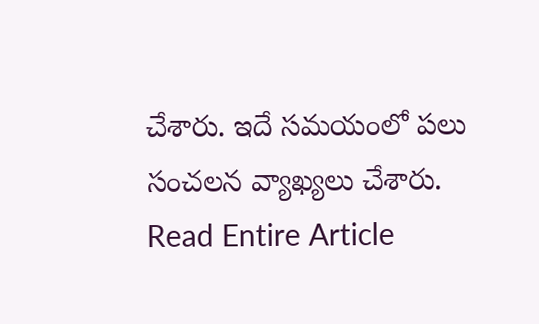చేశారు. ఇదే సమయంలో పలు సంచలన వ్యాఖ్యలు చేశారు.
Read Entire Article